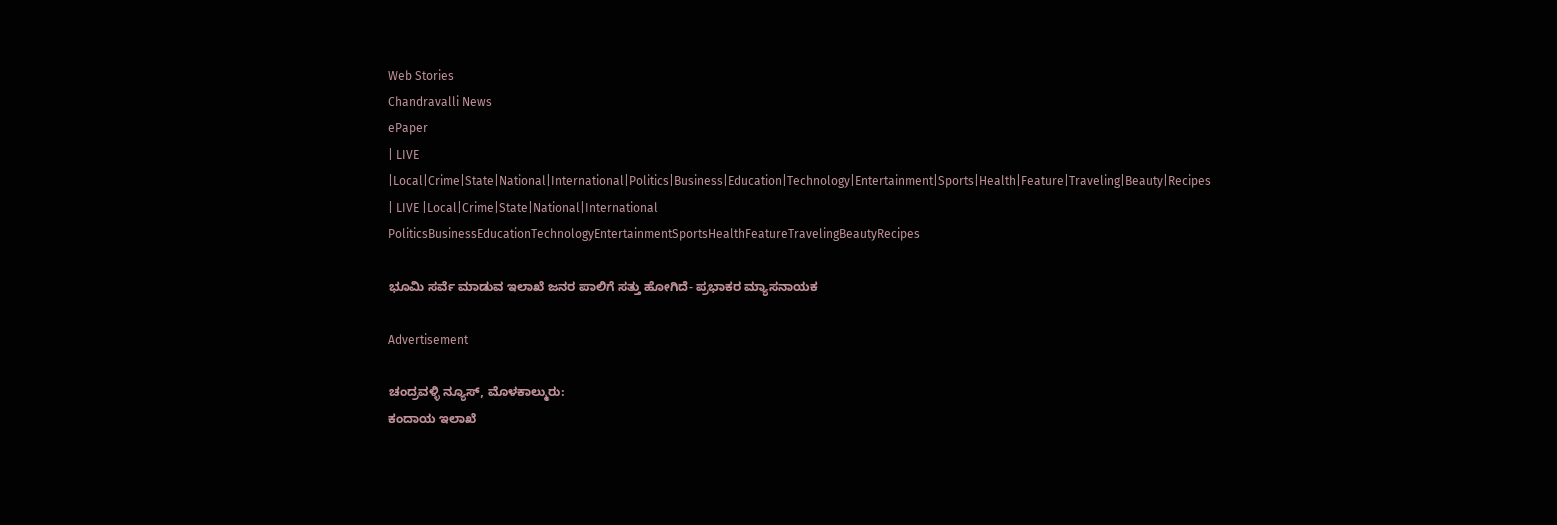Web Stories
Chandravalli News
ePaper
| LIVE |Local|Crime|State|National|International|Politics|Business|Education|Technology|Entertainment|Sports|Health|Feature|Traveling|Beauty|Recipes
| LIVE |Local|Crime|State|National|International
PoliticsBusinessEducationTechnologyEntertainmentSportsHealthFeatureTravelingBeautyRecipes

ಭೂಮಿ ಸರ್ವೆ ಮಾಡುವ ಇಲಾಖೆ ಜನರ ಪಾಲಿಗೆ ಸತ್ತು ಹೋಗಿದೆ- ಪ್ರಭಾಕರ ಮ್ಯಾಸನಾಯಕ

Advertisement

ಚಂದ್ರವಳ್ಳಿ ನ್ಯೂಸ್, ಮೊಳಕಾಲ್ಮುರು:
ಕಂದಾಯ ಇಲಾಖೆ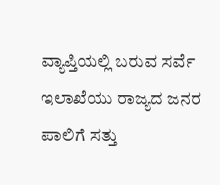ವ್ಯಾಪ್ತಿಯಲ್ಲಿ ಬರುವ ಸರ್ವೆ ಇಲಾಖೆಯು ರಾಜ್ಯದ ಜನರ ಪಾಲಿಗೆ ಸತ್ತು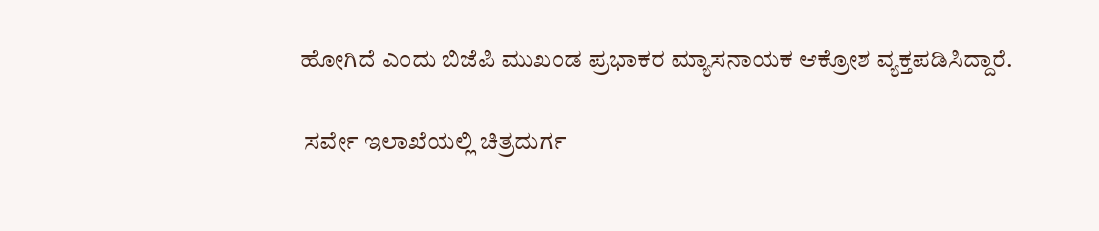ಹೋಗಿದೆ ಎಂದು ಬಿಜೆಪಿ ಮುಖಂಡ ಪ್ರಭಾಕರ ಮ್ಯಾಸನಾಯಕ ಆಕ್ರೋಶ ವ್ಯಕ್ತಪಡಿಸಿದ್ದಾರೆ.

 ಸರ್ವೇ ಇಲಾಖೆಯಲ್ಲಿ ಚಿತ್ರದುರ್ಗ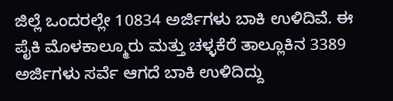ಜಿಲ್ಲೆ ಒಂದರಲ್ಲೇ 10834 ಅರ್ಜಿಗಳು ಬಾಕಿ ಉಳಿದಿವೆ. ಈ ಪೈಕಿ ಮೊಳಕಾಲ್ಮೂರು ಮತ್ತು ಚಳ್ಳಕೆರೆ ತಾಲ್ಲೂಕಿನ 3389 ಅರ್ಜಿಗಳು ಸರ್ವೆ ಆಗದೆ ಬಾಕಿ ಉಳಿದಿದ್ದು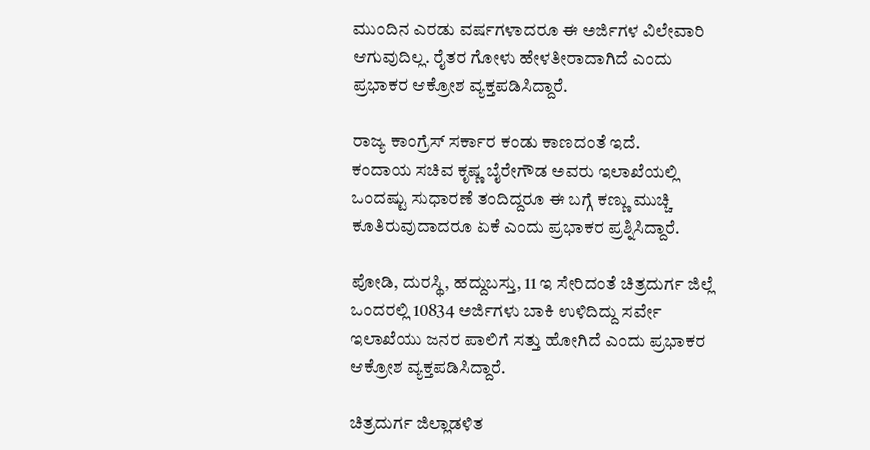ಮುಂದಿನ ಎರಡು ವರ್ಷಗಳಾದರೂ ಈ ಅರ್ಜಿಗಳ ವಿಲೇವಾರಿ ಆಗುವುದಿಲ್ಲ. ರೈತರ ಗೋಳು ಹೇಳತೀರಾದಾಗಿದೆ ಎಂದು ಪ್ರಭಾಕರ ಆಕ್ರೋಶ ವ್ಯಕ್ತಪಡಿಸಿದ್ದಾರೆ.

ರಾಜ್ಯ ಕಾಂಗ್ರೆಸ್ ಸರ್ಕಾರ ಕಂಡು ಕಾಣದಂತೆ ಇದೆ.
ಕಂದಾಯ ಸಚಿವ ಕೃಷ್ಣ ಬೈರೇಗೌಡ ಅವರು ಇಲಾಖೆಯಲ್ಲಿ ಒಂದಷ್ಟು ಸುಧಾರಣೆ ತಂದಿದ್ದರೂ ಈ ಬಗ್ಗೆ ಕಣ್ಣು ಮುಚ್ಚಿ ಕೂತಿರುವುದಾದರೂ ಏಕೆ ಎಂದು ಪ್ರಭಾಕರ ಪ್ರಶ್ನಿಸಿದ್ದಾರೆ.

ಪೋಡಿ, ದುರಸ್ಥಿ, ಹದ್ದುಬಸ್ತು, 11 ಇ ಸೇರಿದಂತೆ ಚಿತ್ರದುರ್ಗ ಜಿಲ್ಲೆ ಒಂದರಲ್ಲಿ 10834 ಅರ್ಜಿಗಳು ಬಾಕಿ ಉಳಿದಿದ್ದು ಸರ್ವೇ ಇಲಾಖೆಯು ಜನರ ಪಾಲಿಗೆ ಸತ್ತು ಹೋಗಿದೆ ಎಂದು ಪ್ರಭಾಕರ ಆಕ್ರೋಶ ವ್ಯಕ್ತಪಡಿಸಿದ್ದಾರೆ.

ಚಿತ್ರದುರ್ಗ ಜಿಲ್ಲಾಡಳಿತ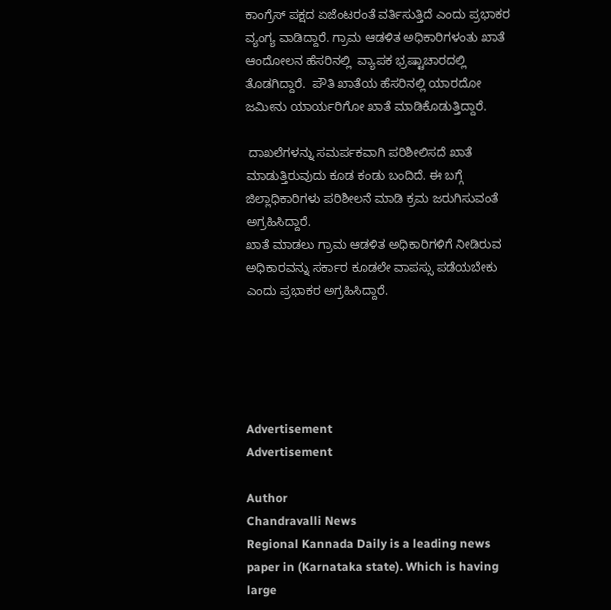ಕಾಂಗ್ರೆಸ್ ಪಕ್ಷದ ಏಜೆಂಟರಂತೆ ವರ್ತಿಸುತ್ತಿದೆ ಎಂದು ಪ್ರಭಾಕರ ವ್ಯಂಗ್ಯ ವಾಡಿದ್ದಾರೆ. ಗ್ರಾಮ ಆಡಳಿತ ಅಧಿಕಾರಿಗಳಂತು ಖಾತೆ ಆಂದೋಲನ ಹೆಸರಿನಲ್ಲಿ  ವ್ಯಾಪಕ ಭ್ರಷ್ಟಾಚಾರದಲ್ಲಿ ತೊಡಗಿದ್ದಾರೆ.  ಪೌತಿ ಖಾತೆಯ ಹೆಸರಿನಲ್ಲಿ ಯಾರದೋ ಜಮೀನು ಯಾರ್ಯರಿಗೋ ಖಾತೆ ಮಾಡಿಕೊಡುತ್ತಿದ್ದಾರೆ.

 ದಾಖಲೆಗಳನ್ನು ಸಮರ್ಪಕವಾಗಿ ಪರಿಶೀಲಿಸದೆ ಖಾತೆ ಮಾಡುತ್ತಿರುವುದು ಕೂಡ ಕಂಡು ಬಂದಿದೆ. ಈ ಬಗ್ಗೆ ಜಿಲ್ಲಾಧಿಕಾರಿಗಳು ಪರಿಶೀಲನೆ ಮಾಡಿ ಕ್ರಮ ಜರುಗಿಸುವಂತೆ ಅಗ್ರಹಿಸಿದ್ದಾರೆ.
ಖಾತೆ ಮಾಡಲು ಗ್ರಾಮ ಆಡಳಿತ ಅಧಿಕಾರಿಗಳಿಗೆ ನೀಡಿರುವ ಅಧಿಕಾರವನ್ನು ಸರ್ಕಾರ ಕೂಡಲೇ ವಾಪಸ್ಸು ಪಡೆಯಬೇಕು ಎಂದು ಪ್ರಭಾಕರ ಅಗ್ರಹಿಸಿದ್ದಾರೆ.





Advertisement
Advertisement

Author
Chandravalli News
Regional Kannada Daily is a leading news paper in (Karnataka state). Which is having large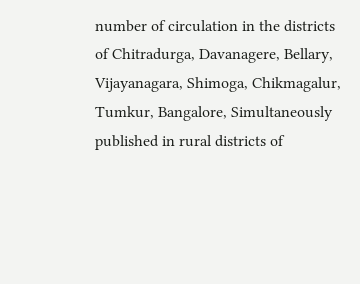number of circulation in the districts of Chitradurga, Davanagere, Bellary, Vijayanagara, Shimoga, Chikmagalur, Tumkur, Bangalore, Simultaneously published in rural districts of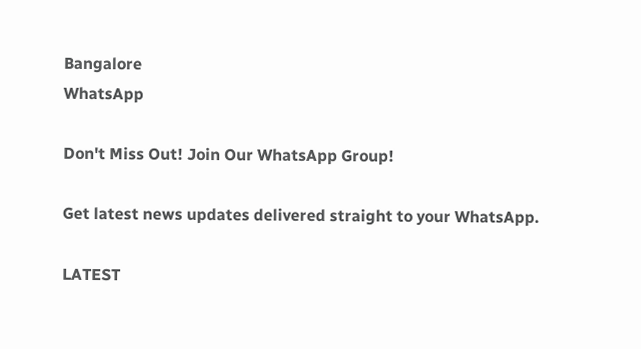Bangalore
WhatsApp

Don't Miss Out! Join Our WhatsApp Group!

Get latest news updates delivered straight to your WhatsApp.

LATEST